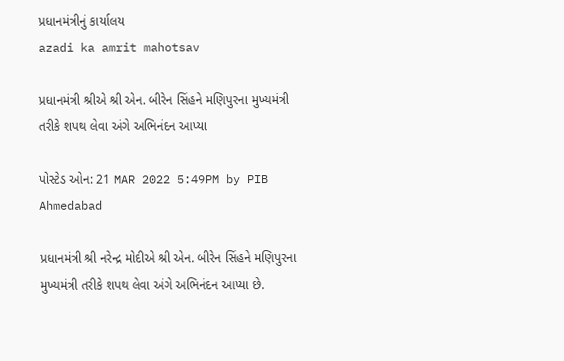પ્રધાનમંત્રીનું કાર્યાલય
azadi ka amrit mahotsav

પ્રધાનમંત્રી શ્રીએ શ્રી એન. બીરેન સિંહને મણિપુરના મુખ્યમંત્રી તરીકે શપથ લેવા અંગે અભિનંદન આપ્યા

પોસ્ટેડ ઓન: 21 MAR 2022 5:49PM by PIB Ahmedabad

પ્રધાનમંત્રી શ્રી નરેન્દ્ર મોદીએ શ્રી એન. બીરેન સિંહને મણિપુરના મુખ્યમંત્રી તરીકે શપથ લેવા અંગે અભિનંદન આપ્યા છે.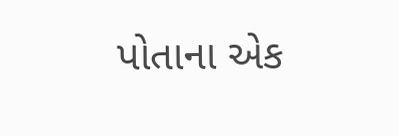પોતાના એક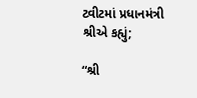ટ્વીટમાં પ્રધાનમંત્રી શ્રીએ કહ્યું;

“શ્રી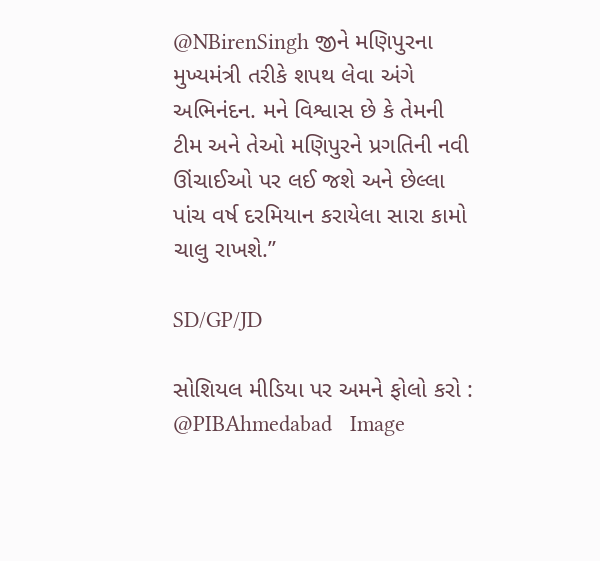@NBirenSingh જીને મણિપુરના મુખ્યમંત્રી તરીકે શપથ લેવા અંગે અભિનંદન. મને વિશ્વાસ છે કે તેમની ટીમ અને તેઓ મણિપુરને પ્રગતિની નવી ઊંચાઈઓ પર લઈ જશે અને છેલ્લા પાંચ વર્ષ દરમિયાન કરાયેલા સારા કામો ચાલુ રાખશે.”

SD/GP/JD

સોશિયલ મીડિયા પર અમને ફોલો કરો :  @PIBAhmedabad   Image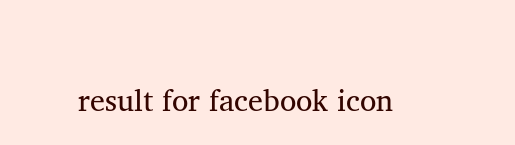result for facebook icon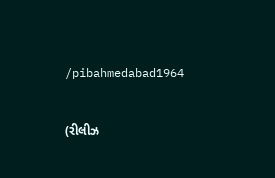/pibahmedabad1964


(રીલીઝ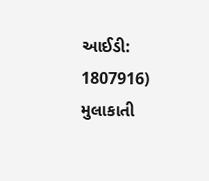આઈડી: 1807916) મુલાકાતી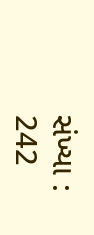સંખ્યા : 242